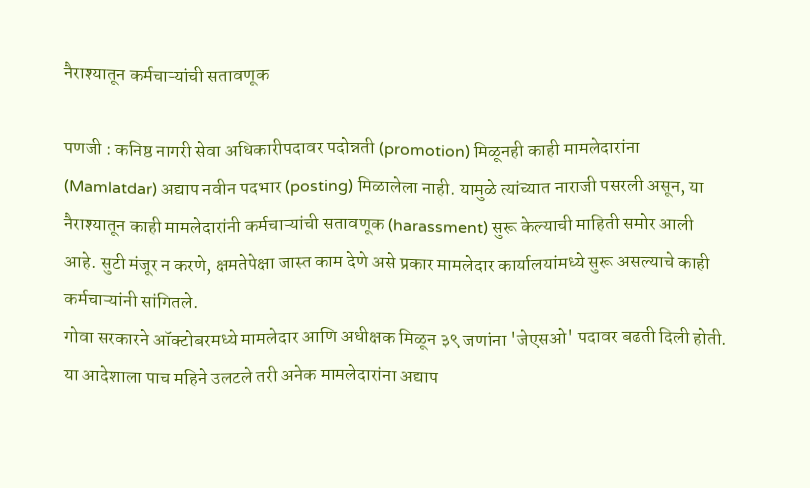नैराश्यातून कर्मचाऱ्यांची सतावणूक

पणजी : कनिष्ठ नागरी सेवा अधिकारीपदावर पदोन्नती (promotion) मिळूनही काही मामलेदारांना (Mamlatdar) अद्याप नवीन पदभार (posting) मिळालेला नाही. यामुळे त्यांच्यात नाराजी पसरली असून, या नैराश्यातून काही मामलेदारांनी कर्मचाऱ्यांची सतावणूक (harassment) सुरू केल्याची माहिती समोर आली आहे. सुटी मंजूर न करणे, क्षमतेपेक्षा जास्त काम देणे असे प्रकार मामलेदार कार्यालयांमध्ये सुरू असल्याचे काही कर्मचाऱ्यांनी सांगितले.
गोवा सरकारने ऑक्टोबरमध्ये मामलेदार आणि अधीक्षक मिळून ३९ जणांना 'जेएसओ' पदावर बढती दिली होती. या आदेशाला पाच महिने उलटले तरी अनेक मामलेदारांना अद्याप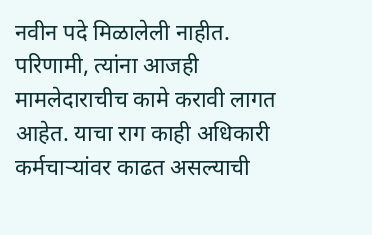नवीन पदे मिळालेली नाहीत. परिणामी, त्यांना आजही मामलेदाराचीच कामे करावी लागत आहेत. याचा राग काही अधिकारी कर्मचाऱ्यांवर काढत असल्याची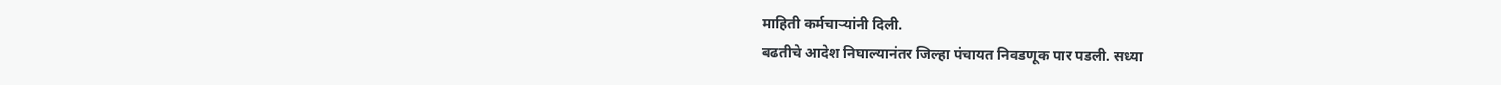माहिती कर्मचाऱ्यांनी दिली.
बढतीचे आदेश निघाल्यानंतर जिल्हा पंचायत निवडणूक पार पडली. सध्या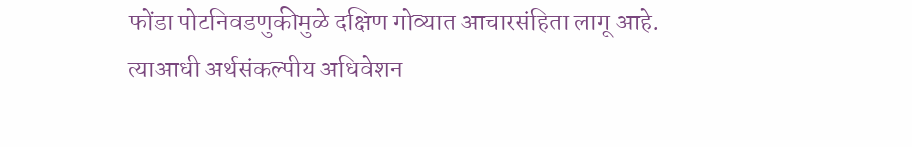फोंडा पोटनिवडणुकीमुळे दक्षिण गोव्यात आचारसंहिता लागू आहे. त्याआधी अर्थसंकल्पीय अधिवेशन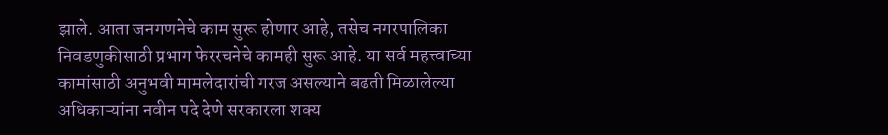झाले. आता जनगणनेचे काम सुरू होणार आहे, तसेच नगरपालिका निवडणुकीसाठी प्रभाग फेररचनेचे कामही सुरू आहे. या सर्व महत्त्वाच्या कामांसाठी अनुभवी मामलेदारांची गरज असल्याने बढती मिळालेल्या अधिकाऱ्यांना नवीन पदे देणे सरकारला शक्य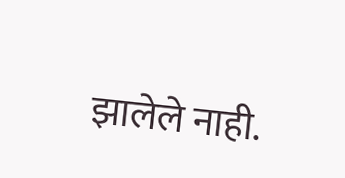झालेले नाही.